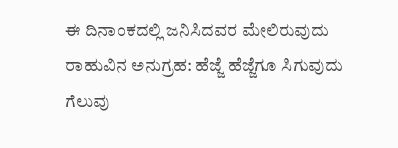ಈ ದಿನಾಂಕದಲ್ಲಿ ಜನಿಸಿದವರ ಮೇಲಿರುವುದು ರಾಹುವಿನ ಅನುಗ್ರಹ: ಹೆಜ್ಜೆ ಹೆಜ್ಜೆಗೂ ಸಿಗುವುದು ಗೆಲುವು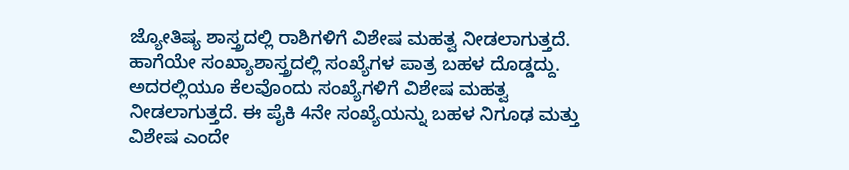ಜ್ಯೋತಿಷ್ಯ ಶಾಸ್ತ್ರದಲ್ಲಿ ರಾಶಿಗಳಿಗೆ ವಿಶೇಷ ಮಹತ್ವ ನೀಡಲಾಗುತ್ತದೆ. ಹಾಗೆಯೇ ಸಂಖ್ಯಾಶಾಸ್ತ್ರದಲ್ಲಿ ಸಂಖ್ಯೆಗಳ ಪಾತ್ರ ಬಹಳ ದೊಡ್ಡದ್ದು. ಅದರಲ್ಲಿಯೂ ಕೆಲವೊಂದು ಸಂಖ್ಯೆಗಳಿಗೆ ವಿಶೇಷ ಮಹತ್ವ ನೀಡಲಾಗುತ್ತದೆ. ಈ ಪೈಕಿ 4ನೇ ಸಂಖ್ಯೆಯನ್ನು ಬಹಳ ನಿಗೂಢ ಮತ್ತು ವಿಶೇಷ ಎಂದೇ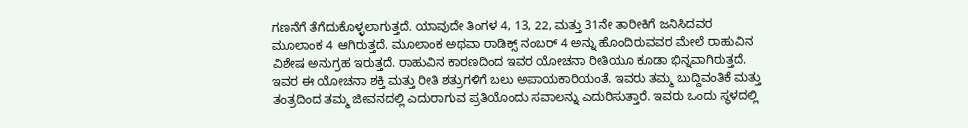ಗಣನೆಗೆ ತೆಗೆದುಕೊಳ್ಳಲಾಗುತ್ತದೆ. ಯಾವುದೇ ತಿಂಗಳ 4, 13, 22, ಮತ್ತು 31ನೇ ತಾರೀಕಿಗೆ ಜನಿಸಿದವರ ಮೂಲಾಂಕ 4 ಆಗಿರುತ್ತದೆ. ಮೂಲಾಂಕ ಅಥವಾ ರಾಡಿಕ್ಸ್ ನಂಬರ್ 4 ಅನ್ನು ಹೊಂದಿರುವವರ ಮೇಲೆ ರಾಹುವಿನ ವಿಶೇಷ ಅನುಗ್ರಹ ಇರುತ್ತದೆ. ರಾಹುವಿನ ಕಾರಣದಿಂದ ಇವರ ಯೋಚನಾ ರೀತಿಯೂ ಕೂಡಾ ಭಿನ್ನವಾಗಿರುತ್ತದೆ. ಇವರ ಈ ಯೋಚನಾ ಶಕ್ತಿ ಮತ್ತು ರೀತಿ ಶತ್ರುಗಳಿಗೆ ಬಲು ಅಪಾಯಕಾರಿಯಂತೆ. ಇವರು ತಮ್ಮ ಬುದ್ದಿವಂತಿಕೆ ಮತ್ತು ತಂತ್ರದಿಂದ ತಮ್ಮ ಜೀವನದಲ್ಲಿ ಎದುರಾಗುವ ಪ್ರತಿಯೊಂದು ಸವಾಲನ್ನು ಎದುರಿಸುತ್ತಾರೆ. ಇವರು ಒಂದು ಸ್ಥಳದಲ್ಲಿ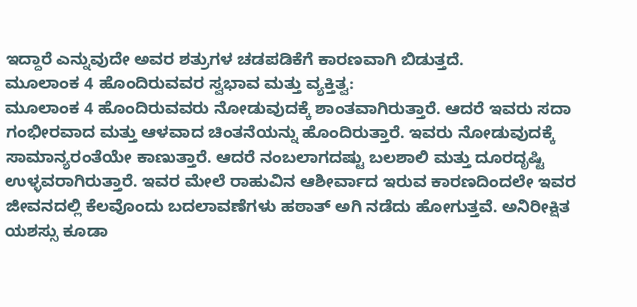ಇದ್ದಾರೆ ಎನ್ನುವುದೇ ಅವರ ಶತ್ರುಗಳ ಚಡಪಡಿಕೆಗೆ ಕಾರಣವಾಗಿ ಬಿಡುತ್ತದೆ.
ಮೂಲಾಂಕ 4 ಹೊಂದಿರುವವರ ಸ್ವಭಾವ ಮತ್ತು ವ್ಯಕ್ತಿತ್ವ:
ಮೂಲಾಂಕ 4 ಹೊಂದಿರುವವರು ನೋಡುವುದಕ್ಕೆ ಶಾಂತವಾಗಿರುತ್ತಾರೆ. ಆದರೆ ಇವರು ಸದಾ ಗಂಭೀರವಾದ ಮತ್ತು ಆಳವಾದ ಚಿಂತನೆಯನ್ನು ಹೊಂದಿರುತ್ತಾರೆ. ಇವರು ನೋಡುವುದಕ್ಕೆ ಸಾಮಾನ್ಯರಂತೆಯೇ ಕಾಣುತ್ತಾರೆ. ಆದರೆ ನಂಬಲಾಗದಷ್ಟು ಬಲಶಾಲಿ ಮತ್ತು ದೂರದೃಷ್ಟಿ ಉಳ್ಳವರಾಗಿರುತ್ತಾರೆ. ಇವರ ಮೇಲೆ ರಾಹುವಿನ ಆಶೀರ್ವಾದ ಇರುವ ಕಾರಣದಿಂದಲೇ ಇವರ ಜೀವನದಲ್ಲಿ ಕೆಲವೊಂದು ಬದಲಾವಣೆಗಳು ಹಠಾತ್ ಅಗಿ ನಡೆದು ಹೋಗುತ್ತವೆ. ಅನಿರೀಕ್ಷಿತ ಯಶಸ್ಸು ಕೂಡಾ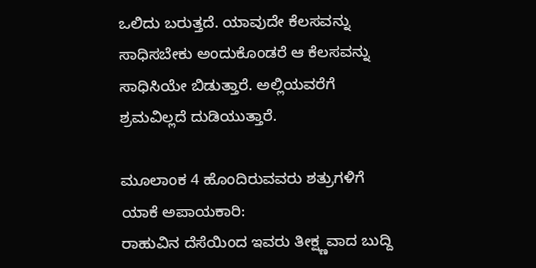ಒಲಿದು ಬರುತ್ತದೆ. ಯಾವುದೇ ಕೆಲಸವನ್ನು ಸಾಧಿಸಬೇಕು ಅಂದುಕೊಂಡರೆ ಆ ಕೆಲಸವನ್ನು ಸಾಧಿಸಿಯೇ ಬಿಡುತ್ತಾರೆ. ಅಲ್ಲಿಯವರೆಗೆ ಶ್ರಮವಿಲ್ಲದೆ ದುಡಿಯುತ್ತಾರೆ.

ಮೂಲಾಂಕ 4 ಹೊಂದಿರುವವರು ಶತ್ರುಗಳಿಗೆ ಯಾಕೆ ಅಪಾಯಕಾರಿ:
ರಾಹುವಿನ ದೆಸೆಯಿಂದ ಇವರು ತೀಕ್ಷ್ಣವಾದ ಬುದ್ದಿ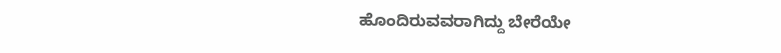ಹೊಂದಿರುವವರಾಗಿದ್ದು ಬೇರೆಯೇ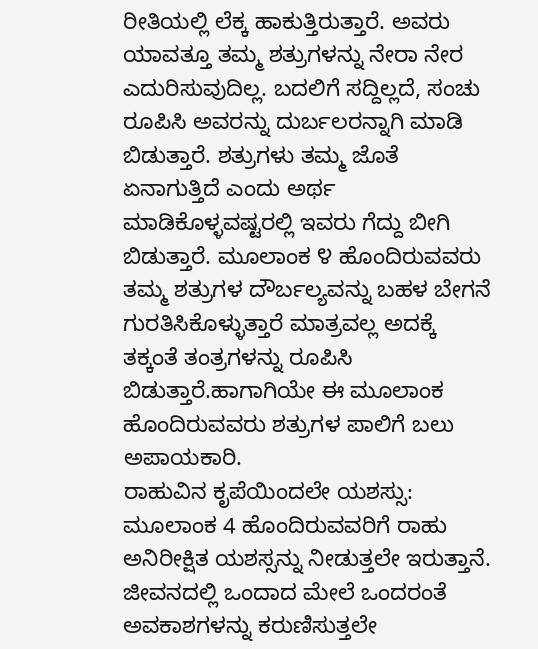ರೀತಿಯಲ್ಲಿ ಲೆಕ್ಕ ಹಾಕುತ್ತಿರುತ್ತಾರೆ. ಅವರು ಯಾವತ್ತೂ ತಮ್ಮ ಶತ್ರುಗಳನ್ನು ನೇರಾ ನೇರ ಎದುರಿಸುವುದಿಲ್ಲ. ಬದಲಿಗೆ ಸದ್ದಿಲ್ಲದೆ, ಸಂಚು ರೂಪಿಸಿ ಅವರನ್ನು ದುರ್ಬಲರನ್ನಾಗಿ ಮಾಡಿ ಬಿಡುತ್ತಾರೆ. ಶತ್ರುಗಳು ತಮ್ಮ ಜೊತೆ ಏನಾಗುತ್ತಿದೆ ಎಂದು ಅರ್ಥ ಮಾಡಿಕೊಳ್ಳವಷ್ಟರಲ್ಲಿ ಇವರು ಗೆದ್ದು ಬೀಗಿ ಬಿಡುತ್ತಾರೆ. ಮೂಲಾಂಕ ೪ ಹೊಂದಿರುವವರು ತಮ್ಮ ಶತ್ರುಗಳ ದೌರ್ಬಲ್ಯವನ್ನು ಬಹಳ ಬೇಗನೆ ಗುರತಿಸಿಕೊಳ್ಳುತ್ತಾರೆ ಮಾತ್ರವಲ್ಲ ಅದಕ್ಕೆ ತಕ್ಕಂತೆ ತಂತ್ರಗಳನ್ನು ರೂಪಿಸಿ ಬಿಡುತ್ತಾರೆ.ಹಾಗಾಗಿಯೇ ಈ ಮೂಲಾಂಕ ಹೊಂದಿರುವವರು ಶತ್ರುಗಳ ಪಾಲಿಗೆ ಬಲು ಅಪಾಯಕಾರಿ.
ರಾಹುವಿನ ಕೃಪೆಯಿಂದಲೇ ಯಶಸ್ಸು:
ಮೂಲಾಂಕ 4 ಹೊಂದಿರುವವರಿಗೆ ರಾಹು ಅನಿರೀಕ್ಷಿತ ಯಶಸ್ಸನ್ನು ನೀಡುತ್ತಲೇ ಇರುತ್ತಾನೆ. ಜೀವನದಲ್ಲಿ ಒಂದಾದ ಮೇಲೆ ಒಂದರಂತೆ ಅವಕಾಶಗಳನ್ನು ಕರುಣಿಸುತ್ತಲೇ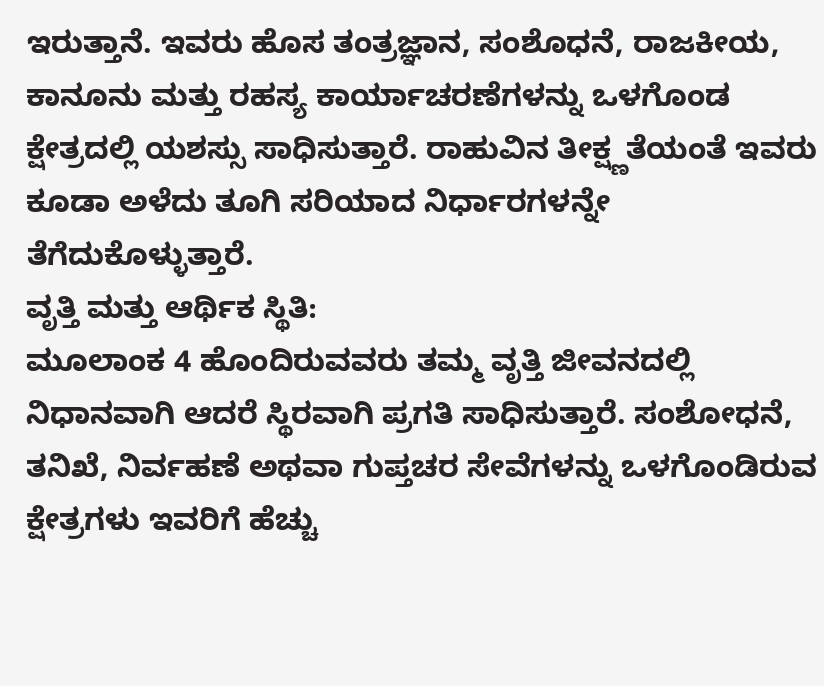ಇರುತ್ತಾನೆ. ಇವರು ಹೊಸ ತಂತ್ರಜ್ಞಾನ, ಸಂಶೊಧನೆ, ರಾಜಕೀಯ, ಕಾನೂನು ಮತ್ತು ರಹಸ್ಯ ಕಾರ್ಯಾಚರಣೆಗಳನ್ನು ಒಳಗೊಂಡ ಕ್ಷೇತ್ರದಲ್ಲಿ ಯಶಸ್ಸು ಸಾಧಿಸುತ್ತಾರೆ. ರಾಹುವಿನ ತೀಕ್ಷ್ಣತೆಯಂತೆ ಇವರು ಕೂಡಾ ಅಳೆದು ತೂಗಿ ಸರಿಯಾದ ನಿರ್ಧಾರಗಳನ್ನೇ ತೆಗೆದುಕೊಳ್ಳುತ್ತಾರೆ.
ವೃತ್ತಿ ಮತ್ತು ಆರ್ಥಿಕ ಸ್ಥಿತಿ:
ಮೂಲಾಂಕ 4 ಹೊಂದಿರುವವರು ತಮ್ಮ ವೃತ್ತಿ ಜೀವನದಲ್ಲಿ ನಿಧಾನವಾಗಿ ಆದರೆ ಸ್ಥಿರವಾಗಿ ಪ್ರಗತಿ ಸಾಧಿಸುತ್ತಾರೆ. ಸಂಶೋಧನೆ, ತನಿಖೆ, ನಿರ್ವಹಣೆ ಅಥವಾ ಗುಪ್ತಚರ ಸೇವೆಗಳನ್ನು ಒಳಗೊಂಡಿರುವ ಕ್ಷೇತ್ರಗಳು ಇವರಿಗೆ ಹೆಚ್ಚು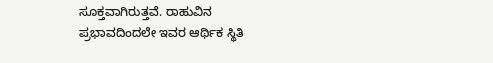ಸೂಕ್ತವಾಗಿರುತ್ತವೆ. ರಾಹುವಿನ ಪ್ರಭಾವದಿಂದಲೇ ಇವರ ಆರ್ಥಿಕ ಸ್ಥಿತಿ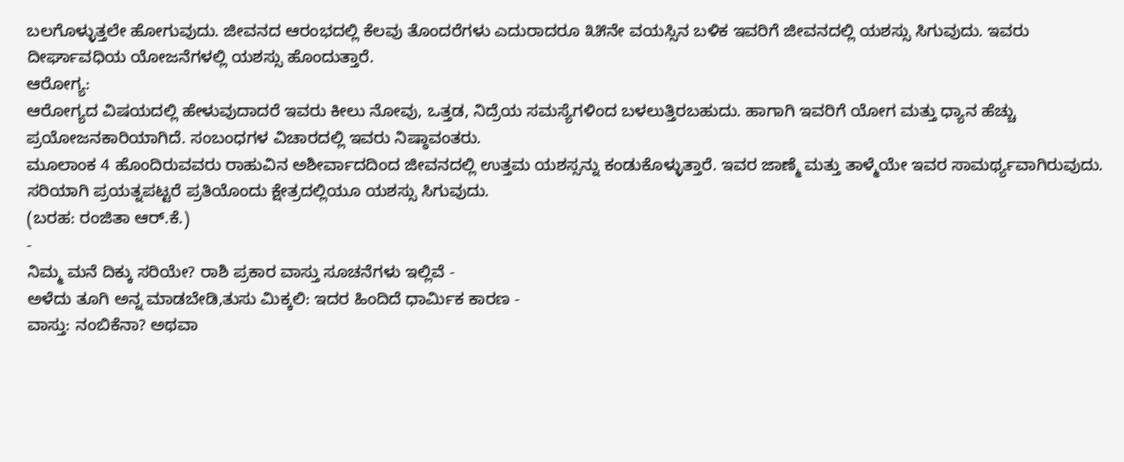ಬಲಗೊಳ್ಳುತ್ತಲೇ ಹೋಗುವುದು. ಜೀವನದ ಆರಂಭದಲ್ಲಿ ಕೆಲವು ತೊಂದರೆಗಳು ಎದುರಾದರೂ ೩೫ನೇ ವಯಸ್ಸಿನ ಬಳಿಕ ಇವರಿಗೆ ಜೀವನದಲ್ಲಿ ಯಶಸ್ಸು ಸಿಗುವುದು. ಇವರು ದೀರ್ಘಾವಧಿಯ ಯೋಜನೆಗಳಲ್ಲಿ ಯಶಸ್ಸು ಹೊಂದುತ್ತಾರೆ.
ಆರೋಗ್ಯ:
ಆರೋಗ್ಯದ ವಿಷಯದಲ್ಲಿ ಹೇಳುವುದಾದರೆ ಇವರು ಕೀಲು ನೋವು, ಒತ್ತಡ, ನಿದ್ರೆಯ ಸಮಸ್ಯೆಗಳಿಂದ ಬಳಲುತ್ತಿರಬಹುದು. ಹಾಗಾಗಿ ಇವರಿಗೆ ಯೋಗ ಮತ್ತು ಧ್ಯಾನ ಹೆಚ್ಚು ಪ್ರಯೋಜನಕಾರಿಯಾಗಿದೆ. ಸಂಬಂಧಗಳ ವಿಚಾರದಲ್ಲಿ ಇವರು ನಿಷ್ಠಾವಂತರು.
ಮೂಲಾಂಕ 4 ಹೊಂದಿರುವವರು ರಾಹುವಿನ ಅಶೀರ್ವಾದದಿಂದ ಜೀವನದಲ್ಲಿ ಉತ್ತಮ ಯಶಸ್ಸನ್ನು ಕಂಡುಕೊಳ್ಳುತ್ತಾರೆ. ಇವರ ಜಾಣ್ಮೆ ಮತ್ತು ತಾಳ್ಮೆಯೇ ಇವರ ಸಾಮರ್ಥ್ಯವಾಗಿರುವುದು. ಸರಿಯಾಗಿ ಪ್ರಯತ್ನಪಟ್ಟರೆ ಪ್ರತಿಯೊಂದು ಕ್ಷೇತ್ರದಲ್ಲಿಯೂ ಯಶಸ್ಸು ಸಿಗುವುದು.
(ಬರಹ: ರಂಜಿತಾ ಆರ್.ಕೆ.)
-
ನಿಮ್ಮ ಮನೆ ದಿಕ್ಕು ಸರಿಯೇ? ರಾಶಿ ಪ್ರಕಾರ ವಾಸ್ತು ಸೂಚನೆಗಳು ಇಲ್ಲಿವೆ -
ಅಳೆದು ತೂಗಿ ಅನ್ನ ಮಾಡಬೇಡಿ,ತುಸು ಮಿಕ್ಕಲಿ: ಇದರ ಹಿಂದಿದೆ ಧಾರ್ಮಿಕ ಕಾರಣ -
ವಾಸ್ತು: ನಂಬಿಕೆನಾ? ಅಥವಾ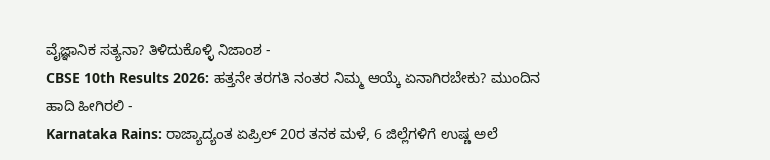ವೈಜ್ಞಾನಿಕ ಸತ್ಯನಾ? ತಿಳಿದುಕೊಳ್ಳಿ ನಿಜಾಂಶ -
CBSE 10th Results 2026: ಹತ್ತನೇ ತರಗತಿ ನಂತರ ನಿಮ್ಮ ಆಯ್ಕೆ ಏನಾಗಿರಬೇಕು? ಮುಂದಿನ ಹಾದಿ ಹೀಗಿರಲಿ -
Karnataka Rains: ರಾಜ್ಯಾದ್ಯಂತ ಏಪ್ರಿಲ್ 20ರ ತನಕ ಮಳೆ, 6 ಜಿಲ್ಲೆಗಳಿಗೆ ಉಷ್ಣ ಅಲೆ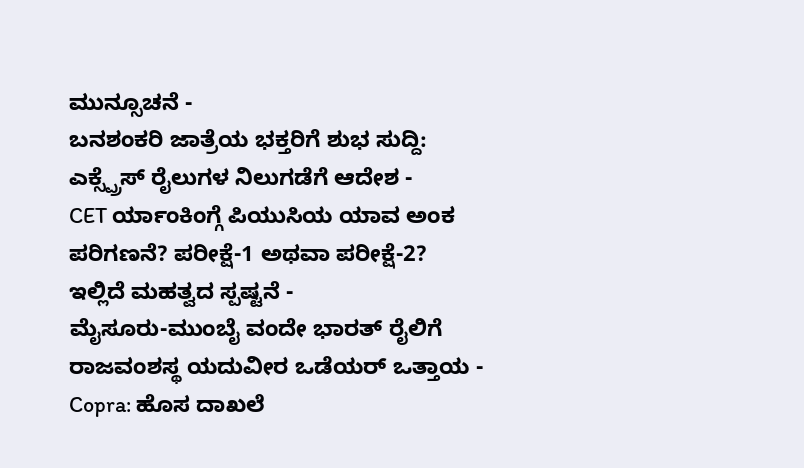ಮುನ್ಸೂಚನೆ -
ಬನಶಂಕರಿ ಜಾತ್ರೆಯ ಭಕ್ತರಿಗೆ ಶುಭ ಸುದ್ದಿ: ಎಕ್ಸ್ಪ್ರೆಸ್ ರೈಲುಗಳ ನಿಲುಗಡೆಗೆ ಆದೇಶ -
CET ರ್ಯಾಂಕಿಂಗ್ಗೆ ಪಿಯುಸಿಯ ಯಾವ ಅಂಕ ಪರಿಗಣನೆ? ಪರೀಕ್ಷೆ-1 ಅಥವಾ ಪರೀಕ್ಷೆ-2? ಇಲ್ಲಿದೆ ಮಹತ್ವದ ಸ್ಪಷ್ಟನೆ -
ಮೈಸೂರು-ಮುಂಬೈ ವಂದೇ ಭಾರತ್ ರೈಲಿಗೆ ರಾಜವಂಶಸ್ಥ ಯದುವೀರ ಒಡೆಯರ್ ಒತ್ತಾಯ -
Copra: ಹೊಸ ದಾಖಲೆ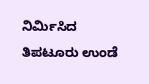ನಿರ್ಮಿಸಿದ ತಿಪಟೂರು ಉಂಡೆ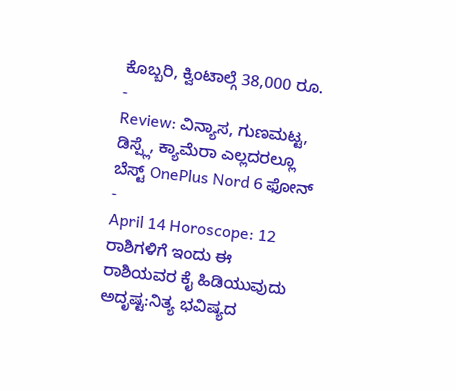ಕೊಬ್ಬರಿ, ಕ್ವಿಂಟಾಲ್ಗೆ 38,000 ರೂ. -
Review: ವಿನ್ಯಾಸ, ಗುಣಮಟ್ಟ, ಡಿಸ್ಪ್ಲೆ, ಕ್ಯಾಮೆರಾ ಎಲ್ಲದರಲ್ಲೂ ಬೆಸ್ಟ್ OnePlus Nord 6 ಫೋನ್ -
April 14 Horoscope: 12 ರಾಶಿಗಳಿಗೆ ಇಂದು ಈ ರಾಶಿಯವರ ಕೈ ಹಿಡಿಯುವುದು ಅದೃಷ್ಟ:ನಿತ್ಯ ಭವಿಷ್ಯದ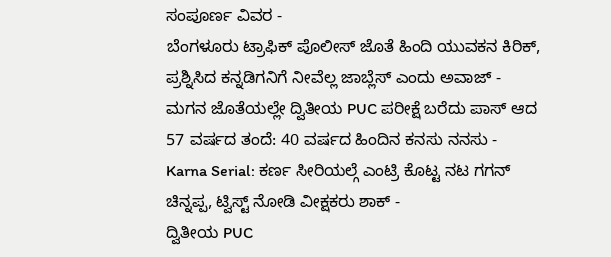ಸಂಪೂರ್ಣ ವಿವರ -
ಬೆಂಗಳೂರು ಟ್ರಾಫಿಕ್ ಪೊಲೀಸ್ ಜೊತೆ ಹಿಂದಿ ಯುವಕನ ಕಿರಿಕ್, ಪ್ರಶ್ನಿಸಿದ ಕನ್ನಡಿಗನಿಗೆ ನೀವೆಲ್ಲ ಜಾಬ್ಲೆಸ್ ಎಂದು ಅವಾಜ್ -
ಮಗನ ಜೊತೆಯಲ್ಲೇ ದ್ವಿತೀಯ PUC ಪರೀಕ್ಷೆ ಬರೆದು ಪಾಸ್ ಆದ 57 ವರ್ಷದ ತಂದೆ: 40 ವರ್ಷದ ಹಿಂದಿನ ಕನಸು ನನಸು -
Karna Serial: ಕರ್ಣ ಸೀರಿಯಲ್ಗೆ ಎಂಟ್ರಿ ಕೊಟ್ಟ ನಟ ಗಗನ್ ಚಿನ್ನಪ್ಪ, ಟ್ವಿಸ್ಟ್ ನೋಡಿ ವೀಕ್ಷಕರು ಶಾಕ್ -
ದ್ವಿತೀಯ PUC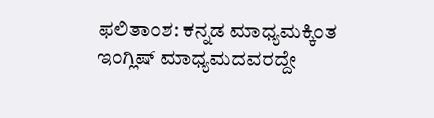ಫಲಿತಾಂಶ: ಕನ್ನಡ ಮಾಧ್ಯಮಕ್ಕಿಂತ ಇಂಗ್ಲಿಷ್ ಮಾಧ್ಯಮದವರದ್ದೇ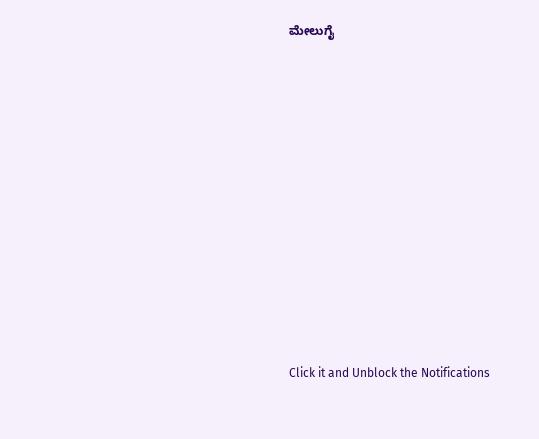ಮೇಲುಗೈ














Click it and Unblock the Notifications